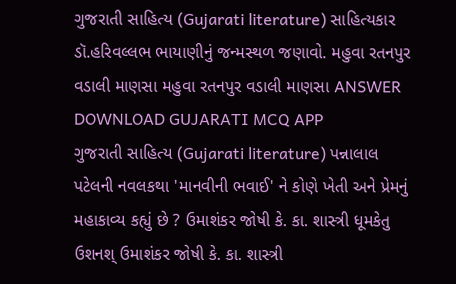ગુજરાતી સાહિત્ય (Gujarati literature) સાહિત્યકાર ડૉ.હરિવલ્લભ ભાયાણીનું જન્મસ્થળ જણાવો. મહુવા રતનપુર વડાલી માણસા મહુવા રતનપુર વડાલી માણસા ANSWER DOWNLOAD GUJARATI MCQ APP
ગુજરાતી સાહિત્ય (Gujarati literature) પન્નાલાલ પટેલની નવલકથા 'માનવીની ભવાઈ' ને કોણે ખેતી અને પ્રેમનું મહાકાવ્ય કહ્યું છે ? ઉમાશંકર જોષી કે. કા. શાસ્ત્રી ધૂમકેતુ ઉશનશ્ ઉમાશંકર જોષી કે. કા. શાસ્ત્રી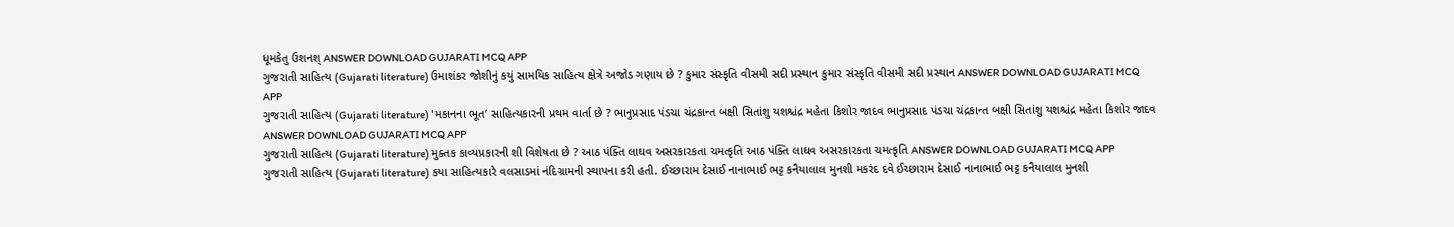ધૂમકેતુ ઉશનશ્ ANSWER DOWNLOAD GUJARATI MCQ APP
ગુજરાતી સાહિત્ય (Gujarati literature) ઉમાશંકર જોશીનું કયું સામયિક સાહિત્ય ક્ષેત્રે અજોડ ગણાય છે ? કુમાર સંસ્કૃતિ વીસમી સદી પ્રસ્થાન કુમાર સંસ્કૃતિ વીસમી સદી પ્રસ્થાન ANSWER DOWNLOAD GUJARATI MCQ APP
ગુજરાતી સાહિત્ય (Gujarati literature) 'મકાનના ભૂત’ સાહિત્યકારની પ્રથમ વાર્તા છે ? ભાનુપ્રસાદ પંડચા ચંદ્રકાન્ત બક્ષી સિતાંશુ યશશ્ચંદ્ર મહેતા કિશોર જાદવ ભાનુપ્રસાદ પંડચા ચંદ્રકાન્ત બક્ષી સિતાંશુ યશશ્ચંદ્ર મહેતા કિશોર જાદવ ANSWER DOWNLOAD GUJARATI MCQ APP
ગુજરાતી સાહિત્ય (Gujarati literature) મુક્તક કાવ્યપ્રકારની શી વિશેષતા છે ? આઠ પંક્તિ લાઘવ અસરકારકતા ચમત્કૃતિ આઠ પંક્તિ લાઘવ અસરકારકતા ચમત્કૃતિ ANSWER DOWNLOAD GUJARATI MCQ APP
ગુજરાતી સાહિત્ય (Gujarati literature) કયા સાહિત્યકારે વલસાડમાં નંદિગ્રામની સ્થાપના કરી હતી. ઈચ્છારામ દેસાઈ નાનાભાઈ ભટ્ટ કનૈયાલાલ મુનશી મકરંદ દવે ઈચ્છારામ દેસાઈ નાનાભાઈ ભટ્ટ કનૈયાલાલ મુનશી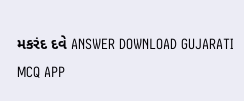મકરંદ દવે ANSWER DOWNLOAD GUJARATI MCQ APP